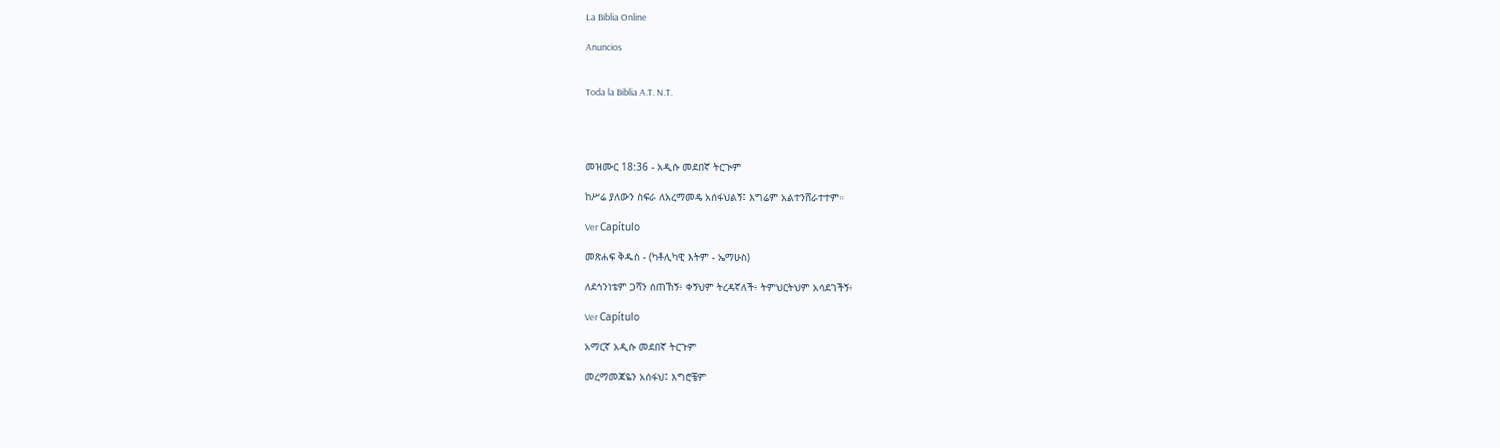La Biblia Online

Anuncios


Toda la Biblia A.T. N.T.




መዝሙር 18:36 - አዲሱ መደበኛ ትርጒም

ከሥሬ ያለውን ስፍራ ለአረማመዴ አሰፋህልኝ፤ እግሬም አልተንሸራተተም።

Ver Capítulo

መጽሐፍ ቅዱስ - (ካቶሊካዊ እትም - ኤማሁስ)

ለደኅንነቴም ጋሻን ሰጠኸኝ፥ ቀኝህም ትረዳኛለች፥ ትምህርትህም አሳደገችኝ፥

Ver Capítulo

አማርኛ አዲሱ መደበኛ ትርጉም

መረማመጃዬን አሰፋህ፤ እግሮቼም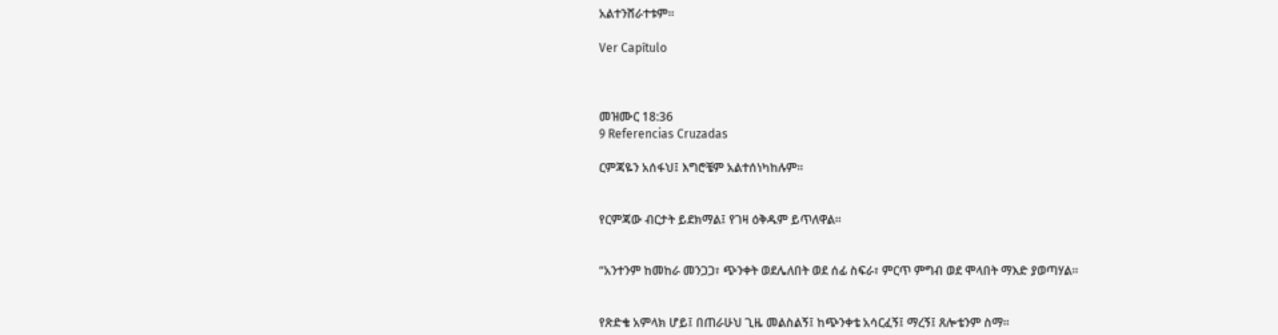አልተንሸራተቱም።

Ver Capítulo



መዝሙር 18:36
9 Referencias Cruzadas

ርምጃዬን አሰፋህ፤ እግሮቼም አልተሰነካከሉም።


የርምጃው ብርታት ይደክማል፤ የገዛ ዕቅዱም ይጥለዋል።


“አንተንም ከመከራ መንጋጋ፣ ጭንቀት ወደሌለበት ወደ ሰፊ ስፍራ፣ ምርጥ ምግብ ወደ ሞላበት ማእድ ያወጣሃል።


የጽድቄ አምላክ ሆይ፤ በጠራሁህ ጊዜ መልስልኝ፤ ከጭንቀቴ አሳርፈኝ፤ ማረኝ፤ ጸሎቴንም ስማ።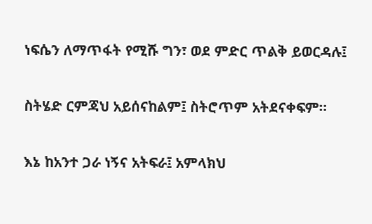ነፍሴን ለማጥፋት የሚሹ ግን፣ ወደ ምድር ጥልቅ ይወርዳሉ፤


ስትሄድ ርምጃህ አይሰናከልም፤ ስትሮጥም አትደናቀፍም።


እኔ ከአንተ ጋራ ነኝና አትፍራ፤ አምላክህ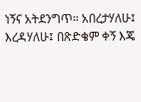ነኝና አትደንግጥ። አበረታሃለሁ፤ እረዳሃለሁ፤ በጽድቄም ቀኝ እጄ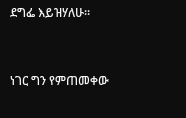ደግፌ እይዝሃለሁ።


ነገር ግን የምጠመቀው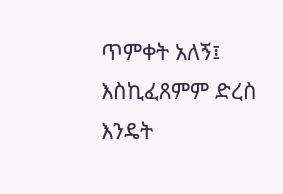ጥምቀት አለኝ፤ እስኪፈጸምም ድረስ እንዴት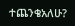ተጨንቄአለሁ?